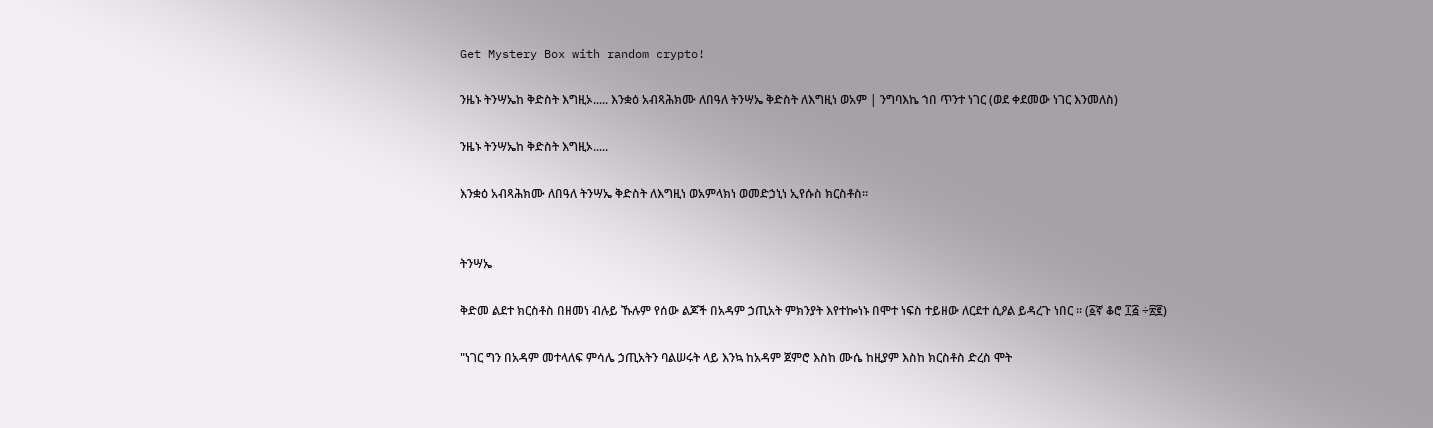Get Mystery Box with random crypto!

ንዜኑ ትንሣኤከ ቅድስት እግዚኦ..... እንቋዕ አብጻሕክሙ ለበዓለ ትንሣኤ ቅድስት ለእግዚነ ወአም | ንግባእኬ ኀበ ጥንተ ነገር (ወደ ቀደመው ነገር እንመለስ)

ንዜኑ ትንሣኤከ ቅድስት እግዚኦ.....

እንቋዕ አብጻሕክሙ ለበዓለ ትንሣኤ ቅድስት ለእግዚነ ወአምላክነ ወመድኃኒነ ኢየሱስ ክርስቶስ።


ትንሣኤ

ቅድመ ልደተ ክርስቶስ በዘመነ ብሉይ ኹሉም የሰው ልጆች በአዳም ኃጢአት ምክንያት እየተኰነኑ በሞተ ነፍስ ተይዘው ለርደተ ሲዖል ይዳረጉ ነበር ። (፩ኛ ቆሮ ፲፭ ÷፳፪)

"ነገር ግን በአዳም መተላለፍ ምሳሌ ኃጢአትን ባልሠሩት ላይ እንኳ ከአዳም ጀምሮ እስከ ሙሴ ከዚያም እስከ ክርስቶስ ድረስ ሞት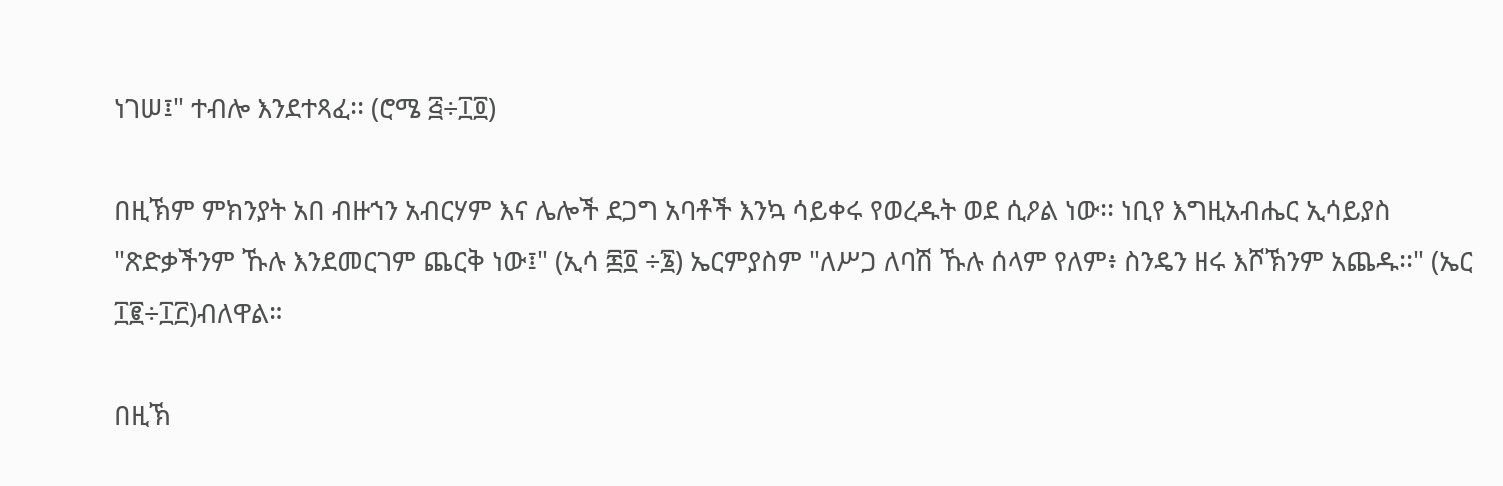ነገሠ፤" ተብሎ እንደተጻፈ፡፡ (ሮሜ ፭÷፲፬)

በዚኽም ምክንያት አበ ብዙኀን አብርሃም እና ሌሎች ደጋግ አባቶች እንኳ ሳይቀሩ የወረዱት ወደ ሲዖል ነው፡፡ ነቢየ እግዚአብሔር ኢሳይያስ "ጽድቃችንም ኹሉ እንደመርገም ጨርቅ ነው፤" (ኢሳ ፷፬ ÷፮) ኤርምያስም "ለሥጋ ለባሽ ኹሉ ሰላም የለም፥ ስንዴን ዘሩ እሾኽንም አጨዱ፡፡" (ኤር ፲፪÷፲፫)ብለዋል።

በዚኽ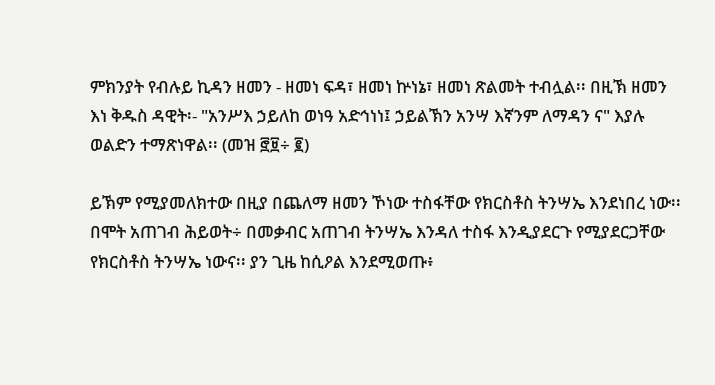ምክንያት የብሉይ ኪዳን ዘመን - ዘመነ ፍዳ፣ ዘመነ ኵነኔ፣ ዘመነ ጽልመት ተብሏል፡፡ በዚኽ ዘመን እነ ቅዱስ ዳዊት፡- "አንሥእ ኃይለከ ወነዓ አድኅነነ፤ ኃይልኽን አንሣ እኛንም ለማዳን ና" እያሉ ወልድን ተማጽነዋል፡፡ (መዝ ፸፱÷ ፪)

ይኽም የሚያመለክተው በዚያ በጨለማ ዘመን ኾነው ተስፋቸው የክርስቶስ ትንሣኤ እንደነበረ ነው፡፡ በሞት አጠገብ ሕይወት÷ በመቃብር አጠገብ ትንሣኤ እንዳለ ተስፋ እንዲያደርጉ የሚያደርጋቸው የክርስቶስ ትንሣኤ ነውና፡፡ ያን ጊዜ ከሲዖል እንደሚወጡ፥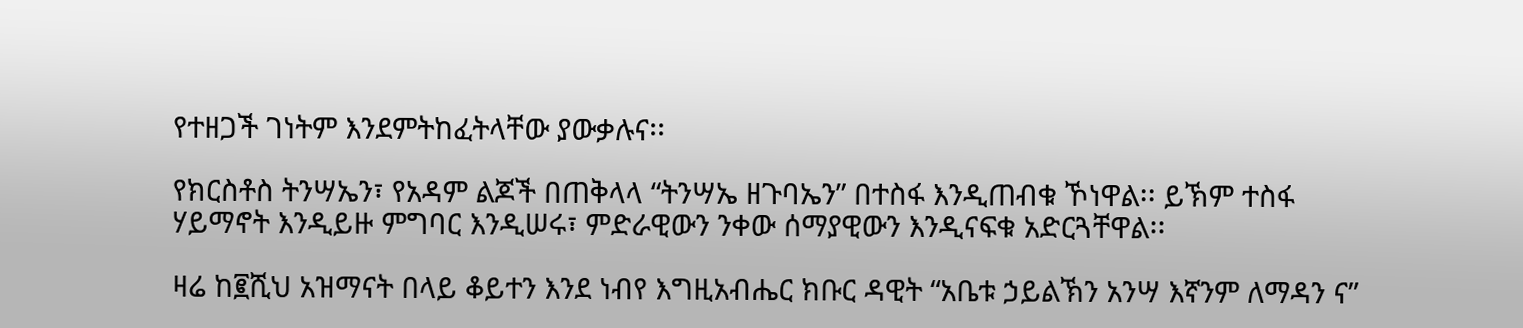የተዘጋች ገነትም እንደምትከፈትላቸው ያውቃሉና፡፡

የክርስቶስ ትንሣኤን፣ የአዳም ልጆች በጠቅላላ “ትንሣኤ ዘጉባኤን” በተስፋ እንዲጠብቁ ኾነዋል፡፡ ይኽም ተስፋ ሃይማኖት እንዲይዙ ምግባር እንዲሠሩ፣ ምድራዊውን ንቀው ሰማያዊውን እንዲናፍቁ አድርጓቸዋል፡፡

ዛሬ ከ፪ሺህ አዝማናት በላይ ቆይተን እንደ ነብየ እግዚአብሔር ክቡር ዳዊት “አቤቱ ኃይልኽን አንሣ እኛንም ለማዳን ና”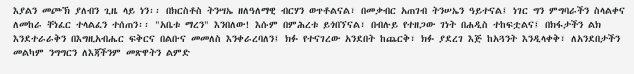እያልን መጮኽ ያለብን ጊዜ ላይ ነን፡፡ በክርስቶስ ትንሣኤ ዘለዓለማዊ ብርሃን ወጥቶልናል፣ በመቃብር አጠገብ ትንሠኤን ዓይተናል፤ ነገር ግን ምግባራችን ስላልቀና ለመከራ ቸነፈር ተላልፈን ተሰጠን፡፡ "አቤቱ ማረን" እንበለው! እሱም በምሕረቱ ይጎበኘናል፣ በብሉይ የተዘጋው ገነት በሐዲስ ተከፍቷልና፤ በክፋታችን ልክ እንደተራራቅን በእግዚአብሔር ፍቅርና በልቡና መመለስ እንቀራረባለን፤ ክፉ የተናገረው አንደበት ከጨርቅ፣ ክፉ ያደረገ እጅ ከአጓንት እንዲላቀቅ፣ ለአንደበታችን መልካም ንግግርን ለእጃችንም መጽዋትን ልምድ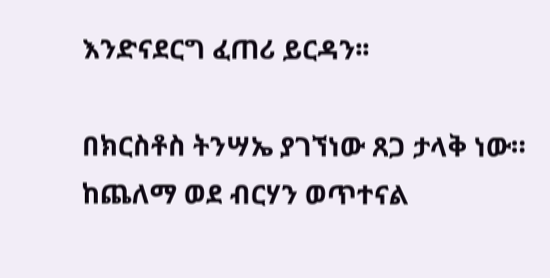እንድናደርግ ፈጠሪ ይርዳን፡፡

በክርስቶስ ትንሣኤ ያገኘነው ጸጋ ታላቅ ነው። ከጨለማ ወደ ብርሃን ወጥተናል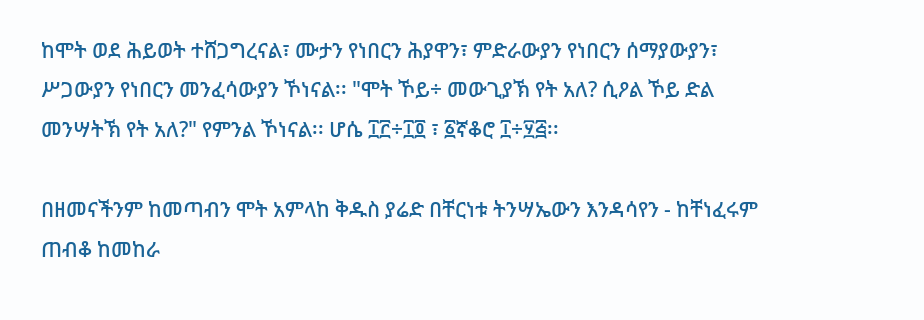ከሞት ወደ ሕይወት ተሸጋግረናል፣ ሙታን የነበርን ሕያዋን፣ ምድራውያን የነበርን ሰማያውያን፣ ሥጋውያን የነበርን መንፈሳውያን ኾነናል፡፡ "ሞት ኾይ÷ መውጊያኽ የት አለ? ሲዖል ኾይ ድል መንሣትኽ የት አለ?" የምንል ኾነናል፡፡ ሆሴ ፲፫÷፲፬ ፣ ፩ኛቆሮ ፲÷፶፭፡፡

በዘመናችንም ከመጣብን ሞት አምላከ ቅዱስ ያሬድ በቸርነቱ ትንሣኤውን እንዳሳየን - ከቸነፈሩም ጠብቆ ከመከራ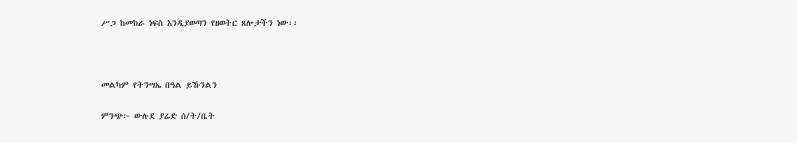ሥጋ ከመከራ ነፍስ እንዲያወጣን የዘወትር ጸሎታችን ነው፡፡



መልካም የትንሣኤ በዓል ይኹንልን

ምንጭ፦ ውሉደ ያሬድ ሰ/ት/ቤት